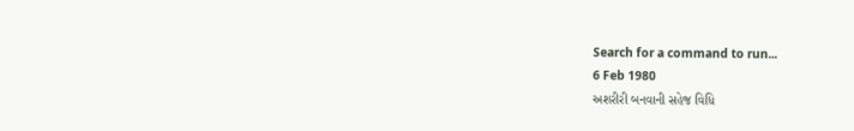Search for a command to run...
6 Feb 1980
અશરીરી બનવાની સહેજ વિધિ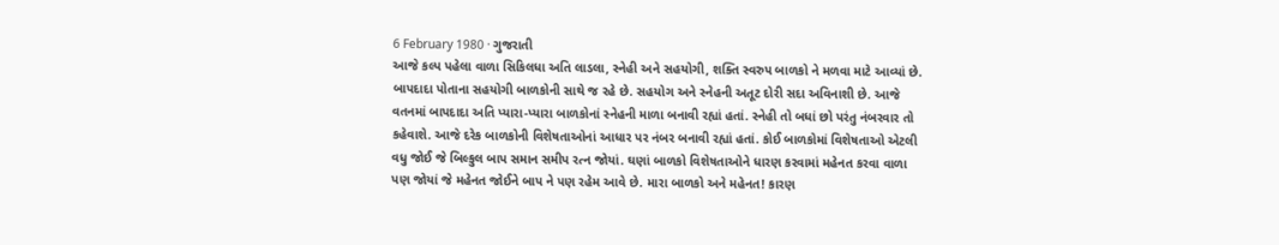6 February 1980 · ગુજરાતી
આજે કલ્પ પહેલા વાળા સિકિલધા અતિ લાડલા, સ્નેહી અને સહયોગી, શક્તિ સ્વરુપ બાળકો ને મળવા માટે આવ્યાં છે. બાપદાદા પોતાના સહયોગી બાળકોની સાથે જ રહે છે. સહયોગ અને સ્નેહની અતૂટ દોરી સદા અવિનાશી છે. આજે વતનમાં બાપદાદા અતિ પ્યારા-પ્યારા બાળકોનાં સ્નેહની માળા બનાવી રહ્યાં હતાં. સ્નેહી તો બધાં છો પરંતુ નંબરવાર તો કહેવાશે. આજે દરેક બાળકોની વિશેષતાઓનાં આધાર પર નંબર બનાવી રહ્યાં હતાં. કોઈ બાળકોમાં વિશેષતાઓ એટલી વધુ જોઈ જે બિલ્કુલ બાપ સમાન સમીપ રત્ન જોયાં. ઘણાં બાળકો વિશેષતાઓને ધારણ કરવામાં મહેનત કરવા વાળા પણ જોયાં જે મહેનત જોઈને બાપ ને પણ રહેમ આવે છે. મારા બાળકો અને મહેનત! કારણ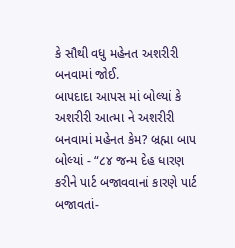કે સૌથી વધુ મહેનત અશરીરી બનવામાં જોઈ.
બાપદાદા આપસ માં બોલ્યાં કે અશરીરી આત્મા ને અશરીરી બનવામાં મહેનત કેમ? બ્રહ્મા બાપ બોલ્યાં - “૮૪ જન્મ દેહ ધારણ કરીને પાર્ટ બજાવવાનાં કારણે પાર્ટ બજાવતાં-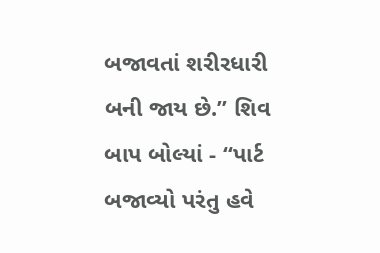બજાવતાં શરીરધારી બની જાય છે.” શિવ બાપ બોલ્યાં - “પાર્ટ બજાવ્યો પરંતુ હવે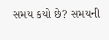સમય કયો છે? સમયની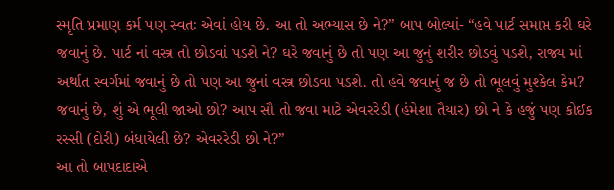સ્મૃતિ પ્રમાણ કર્મ પણ સ્વતઃ એવાં હોય છે. આ તો અભ્યાસ છે ને?” બાપ બોલ્યાં- “હવે પાર્ટ સમાપ્ત કરી ઘરે જવાનું છે. પાર્ટ નાં વસ્ત્ર તો છોડવાં પડશે ને? ઘરે જવાનું છે તો પણ આ જુનું શરીર છોડવું પડશે, રાજ્ય માં અર્થાત સ્વર્ગમાં જવાનું છે તો પણ આ જુનાં વસ્ત્ર છોડવા પડશે. તો હવે જવાનું જ છે તો ભૂલવું મુશ્કેલ કેમ? જવાનું છે, શું એ ભૂલી જાઓ છો? આપ સૌ તો જવા માટે એવરરેડી (હંમેશા તૈયાર) છો ને કે હજું પણ કોઈક રસ્સી (દોરી) બંધાયેલી છે? એવરરેડી છો ને?”
આ તો બાપદાદાએ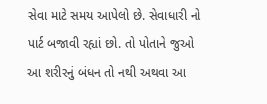સેવા માટે સમય આપેલો છે. સેવાધારી નો પાર્ટ બજાવી રહ્યાં છો. તો પોતાને જુઓ આ શરીરનું બંધન તો નથી અથવા આ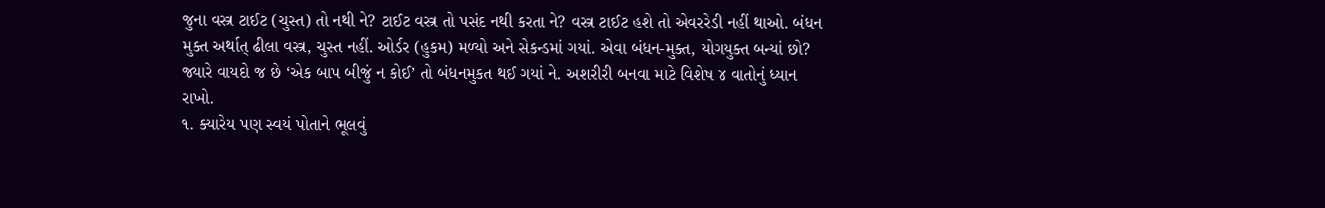જુના વસ્ત્ર ટાઈટ (ચુસ્ત) તો નથી ને? ટાઈટ વસ્ત્ર તો પસંદ નથી કરતા ને? વસ્ત્ર ટાઈટ હશે તો એવરરેડી નહીં થાઓ. બંધન મુક્ત અર્થાત્ ઢીલા વસ્ત્ર, ચુસ્ત નહીં. ઓર્ડર (હુકમ) મળ્યો અને સેકન્ડમાં ગયાં. એવા બંધન-મુક્ત, યોગયુક્ત બન્યાં છો? જ્યારે વાયદો જ છે ‘એક બાપ બીજું ન કોઈ’ તો બંધનમુકત થઈ ગયાં ને. અશરીરી બનવા માટે વિશેષ ૪ વાતોનું ધ્યાન રાખો.
૧. ક્યારેય પણ સ્વયં પોતાને ભૂલવું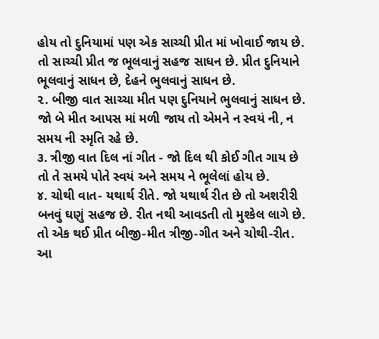હોય તો દુનિયામાં પણ એક સાચ્ચી પ્રીત માં ખોવાઈ જાય છે. તો સાચ્ચી પ્રીત જ ભૂલવાનું સહજ સાધન છે. પ્રીત દુનિયાને ભૂલવાનું સાધન છે, દેહને ભુલવાનું સાધન છે.
૨. બીજી વાત સાચ્ચા મીત પણ દુનિયાને ભુલવાનું સાધન છે. જો બે મીત આપસ માં મળી જાય તો એમને ન સ્વયં ની, ન સમય ની સ્મૃતિ રહે છે.
૩. ત્રીજી વાત દિલ નાં ગીત - જો દિલ થી કોઈ ગીત ગાય છે તો તે સમયે પોતે સ્વયં અને સમય ને ભૂલેલાં હોય છે.
૪. ચોથી વાત- યથાર્થ રીતે. જો યથાર્થ રીત છે તો અશરીરી બનવું ઘણું સહજ છે. રીત નથી આવડતી તો મુશ્કેલ લાગે છે. તો એક થઈ પ્રીત બીજી-મીત ત્રીજી-ગીત અને ચોથી-રીત.
આ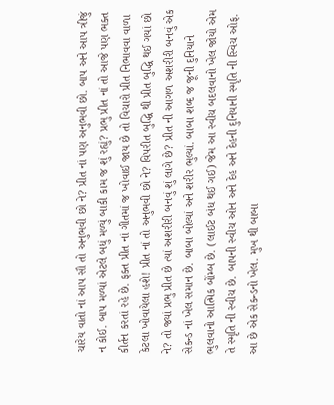ચારેય વાતો નાં આપ સૌ તો અનુભવી છો ને? પ્રીત નાં પણ અનુભવી છો. બાપ અને આપ ત્રીજું ન કોઈ. બાપ મળ્યાં એટલે બધું મળ્યું બાકી કામ જ શું રહ્યું? પ્રભુ પ્રીત નાં તો આજે પણ ભક્ત કીર્તન કરતાં રહે છે. ફક્ત પ્રીત નાં ગીતમાં જ ખોવાઈ જાય છે તો વિચારો પ્રીત નિભાવવા વાળા કેટલા ખોવાયેલા હશે! પ્રીત નાં તો અનુભવી છો ને? વિપરીત બુદ્ધિ થી પ્રીત બુદ્ધિ થઈ ગયાં છો ને? તો જ્યાં પ્રભુ પ્રીત છે ત્યાં અશરીરી બનવું શું લાગે છે? પ્રીત ની આગળ અશરીરી બનવું એક સેકન્ડ નાં ખેલ સમાન છે. બાબા બોલ્યાં અને શરીર ભુલ્યાં. બાબા શબ્દ જ જૂની દુનિયાને ભુલવાનો આત્મિક બોંમ્બ છે. (લાઈટ બંધ થઈ ગઈ) જેમ આ સ્વીચ બદલવાનો ખેલ જોયો એમ તે સ્મૃતિ ની સ્વીચ છે. બાપની સ્વીચ ઓન અને દેહ અને દેહની દુનિયાની સ્મૃતિ ની સ્વિચ ઓફ. આ છે એક સેકન્ડનો ખેલ. મુખ થી બાબા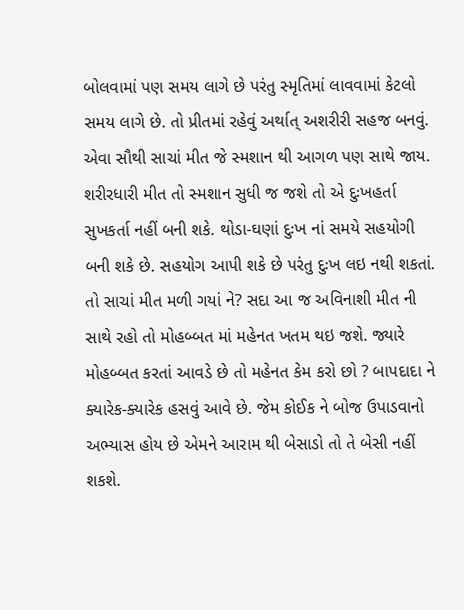બોલવામાં પણ સમય લાગે છે પરંતુ સ્મૃતિમાં લાવવામાં કેટલો સમય લાગે છે. તો પ્રીતમાં રહેવું અર્થાત્ અશરીરી સહજ બનવું.
એવા સૌથી સાચાં મીત જે સ્મશાન થી આગળ પણ સાથે જાય. શરીરધારી મીત તો સ્મશાન સુધી જ જશે તો એ દુઃખહર્તા સુખકર્તા નહીં બની શકે. થોડા-ઘણાં દુઃખ નાં સમયે સહયોગી બની શકે છે. સહયોગ આપી શકે છે પરંતુ દુઃખ લઇ નથી શકતાં. તો સાચાં મીત મળી ગયાં ને? સદા આ જ અવિનાશી મીત ની સાથે રહો તો મોહબ્બત માં મહેનત ખતમ થઇ જશે. જ્યારે મોહબ્બત કરતાં આવડે છે તો મહેનત કેમ કરો છો ? બાપદાદા ને ક્યારેક-ક્યારેક હસવું આવે છે. જેમ કોઈક ને બોજ ઉપાડવાનો અભ્યાસ હોય છે એમને આરામ થી બેસાડો તો તે બેસી નહીં શકશે.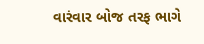વારંવાર બોજ તરફ ભાગે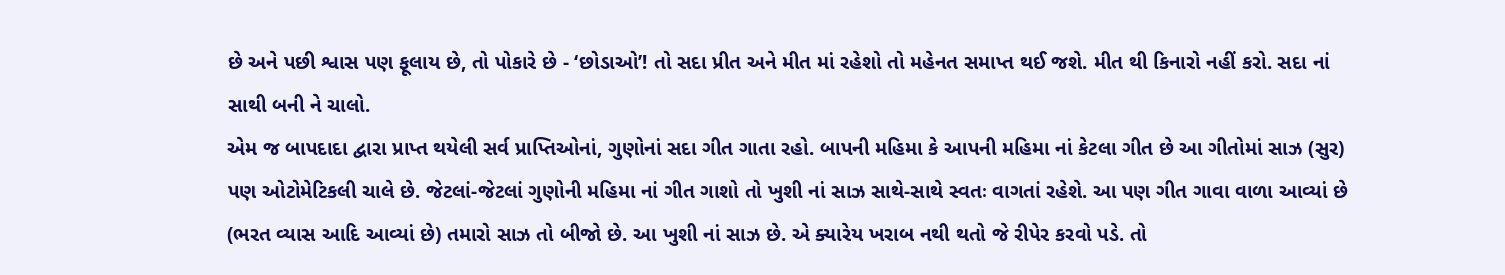છે અને પછી શ્વાસ પણ ફૂલાય છે, તો પોકારે છે - ‘છોડાઓ’! તો સદા પ્રીત અને મીત માં રહેશો તો મહેનત સમાપ્ત થઈ જશે. મીત થી કિનારો નહીં કરો. સદા નાં સાથી બની ને ચાલો.
એમ જ બાપદાદા દ્વારા પ્રાપ્ત થયેલી સર્વ પ્રાપ્તિઓનાં, ગુણોનાં સદા ગીત ગાતા રહો. બાપની મહિમા કે આપની મહિમા નાં કેટલા ગીત છે આ ગીતોમાં સાઝ (સુર) પણ ઓટોમેટિકલી ચાલે છે. જેટલાં-જેટલાં ગુણોની મહિમા નાં ગીત ગાશો તો ખુશી નાં સાઝ સાથે-સાથે સ્વતઃ વાગતાં રહેશે. આ પણ ગીત ગાવા વાળા આવ્યાં છે (ભરત વ્યાસ આદિ આવ્યાં છે) તમારો સાઝ તો બીજો છે. આ ખુશી નાં સાઝ છે. એ ક્યારેય ખરાબ નથી થતો જે રીપેર કરવો પડે. તો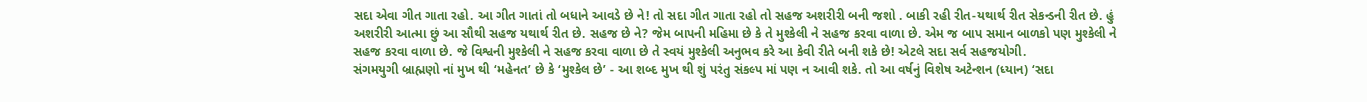સદા એવા ગીત ગાતા રહો. આ ગીત ગાતાં તો બધાને આવડે છે ને! તો સદા ગીત ગાતા રહો તો સહજ અશરીરી બની જશો . બાકી રહી રીત-યથાર્થ રીત સેકન્ડની રીત છે. હું અશરીરી આત્મા છું આ સૌથી સહજ યથાર્થ રીત છે. સહજ છે ને? જેમ બાપની મહિમા છે કે તે મુશ્કેલી ને સહજ કરવા વાળા છે. એમ જ બાપ સમાન બાળકો પણ મુશ્કેલી ને સહજ કરવા વાળા છે. જે વિશ્વની મુશ્કેલી ને સહજ કરવા વાળા છે તે સ્વયં મુશ્કેલી અનુભવ કરે આ કેવી રીતે બની શકે છે! એટલે સદા સર્વ સહજયોગી.
સંગમયુગી બ્રાહ્મણો નાં મુખ થી ‘મહેનત’ છે કે ‘મુશ્કેલ છે’ - આ શબ્દ મુખ થી શું પરંતુ સંકલ્પ માં પણ ન આવી શકે. તો આ વર્ષનું વિશેષ અટેન્શન (ધ્યાન) ‘સદા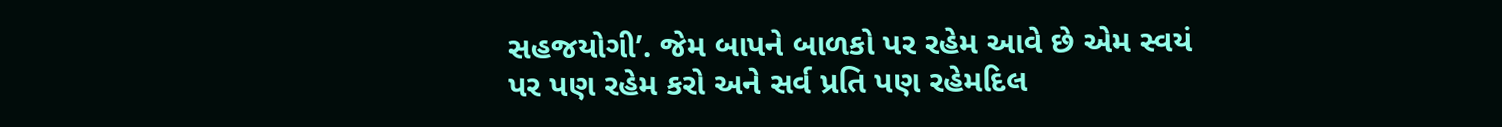સહજયોગી’. જેમ બાપને બાળકો પર રહેમ આવે છે એમ સ્વયં પર પણ રહેમ કરો અને સર્વ પ્રતિ પણ રહેમદિલ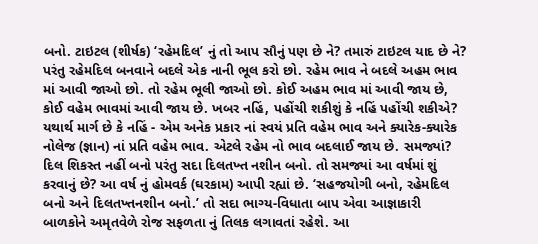બનો. ટાઇટલ (શીર્ષક) ‘રહેમદિલ’ નું તો આપ સૌનું પણ છે ને? તમારું ટાઇટલ યાદ છે ને? પરંતુ રહેમદિલ બનવાને બદલે એક નાની ભૂલ કરો છો. રહેમ ભાવ ને બદલે અહમ ભાવ માં આવી જાઓ છો. તો રહેમ ભૂલી જાઓ છો. કોઈ અહમ ભાવ માં આવી જાય છે, કોઈ વહેમ ભાવમાં આવી જાય છે. ખબર નહિં, પહોંચી શકીશું કે નહિં પહોંચી શકીએ? યથાર્થ માર્ગ છે કે નહિં - એમ અનેક પ્રકાર નાં સ્વયં પ્રતિ વહેમ ભાવ અને ક્યારેક-ક્યારેક નોલેજ (જ્ઞાન) નાં પ્રતિ વહેમ ભાવ. એટલે રહેમ નો ભાવ બદલાઈ જાય છે. સમજ્યાં? દિલ શિકસ્ત નહીં બનો પરંતુ સદા દિલતખ્ત નશીન બનો. તો સમજ્યાં આ વર્ષમાં શું કરવાનું છે? આ વર્ષ નું હોમવર્ક (ઘરકામ) આપી રહ્યાં છે. ‘સહજયોગી બનો, રહેમદિલ બનો અને દિલતખ્તનશીન બનો.’ તો સદા ભાગ્ય-વિધાતા બાપ એવા આજ્ઞાકારી બાળકોને અમૃતવેળે રોજ સફળતા નું તિલક લગાવતાં રહેશે. આ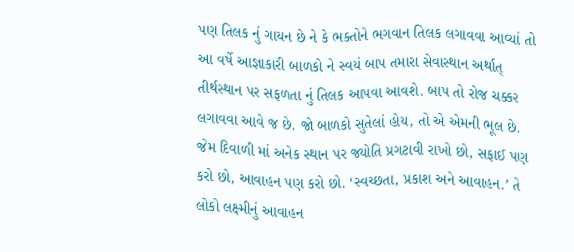પણ તિલક નું ગાયન છે ને કે ભક્તોને ભગવાન તિલક લગાવવા આવ્યાં તો આ વર્ષે આજ્ઞાકારી બાળકો ને સ્વયં બાપ તમારા સેવાસ્થાન અર્થાત્ તીર્થસ્થાન પર સફળતા નું તિલક આપવા આવશે. બાપ તો રોજ ચક્કર લગાવવા આવે જ છે. જો બાળકો સુતેલાં હોય, તો એ એમની ભૂલ છે.
જેમ દિવાળી માં અનેક સ્થાન પર જ્યોતિ પ્રગટાવી રાખો છો, સફાઈ પણ કરો છો, આવાહન પણ કરો છો. ‘સ્વચ્છતા, પ્રકાશ અને આવાહન.’ તે લોકો લક્ષ્મીનું આવાહન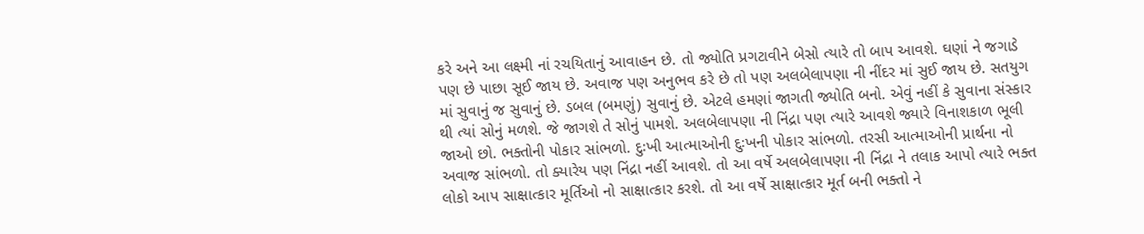કરે અને આ લક્ષ્મી નાં રચયિતાનું આવાહન છે. તો જ્યોતિ પ્રગટાવીને બેસો ત્યારે તો બાપ આવશે. ઘણાં ને જગાડે પણ છે પાછા સૂઈ જાય છે. અવાજ પણ અનુભવ કરે છે તો પણ અલબેલાપણા ની નીંદર માં સુઈ જાય છે. સતયુગ માં સુવાનું જ સુવાનું છે. ડબલ (બમણું) સુવાનું છે. એટલે હમણાં જાગતી જ્યોતિ બનો. એવું નહીં કે સુવાના સંસ્કાર થી ત્યાં સોનું મળશે. જે જાગશે તે સોનું પામશે. અલબેલાપણા ની નિંદ્રા પણ ત્યારે આવશે જ્યારે વિનાશકાળ ભૂલી જાઓ છો. ભક્તોની પોકાર સાંભળો. દુઃખી આત્માઓની દુઃખની પોકાર સાંભળો. તરસી આત્માઓની પ્રાર્થના નો અવાજ સાંભળો. તો ક્યારેય પણ નિંદ્રા નહીં આવશે. તો આ વર્ષે અલબેલાપણા ની નિંદ્રા ને તલાક આપો ત્યારે ભક્ત લોકો આપ સાક્ષાત્કાર મૂર્તિઓ નો સાક્ષાત્કાર કરશે. તો આ વર્ષે સાક્ષાત્કાર મૂર્ત બની ભક્તો ને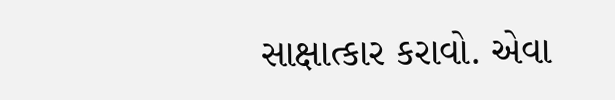સાક્ષાત્કાર કરાવો. એવા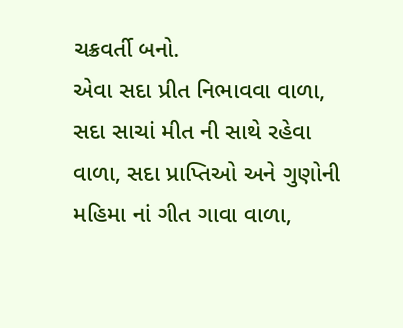ચક્રવર્તી બનો.
એવા સદા પ્રીત નિભાવવા વાળા, સદા સાચાં મીત ની સાથે રહેવા વાળા, સદા પ્રાપ્તિઓ અને ગુણોની મહિમા નાં ગીત ગાવા વાળા,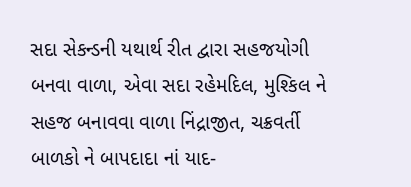સદા સેકન્ડની યથાર્થ રીત દ્વારા સહજયોગી બનવા વાળા, એવા સદા રહેમદિલ, મુશ્કિલ ને સહજ બનાવવા વાળા નિંદ્રાજીત, ચક્રવર્તી બાળકો ને બાપદાદા નાં યાદ-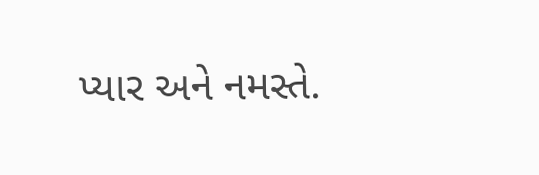પ્યાર અને નમસ્તે.